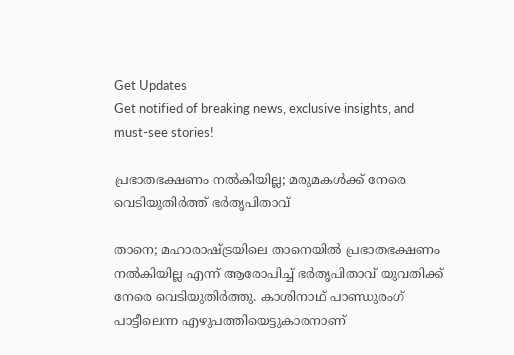Get Updates
Get notified of breaking news, exclusive insights, and must-see stories!

പ്രഭാതഭക്ഷണം നൽകിയില്ല; മരുമകൾക്ക് നേരെ വെടിയുതിർത്ത് ഭർതൃപിതാവ്

താനെ; മഹാരാഷ്ട്രയിലെ താനെയിൽ പ്രഭാതഭക്ഷണം നൽകിയില്ല എന്ന് ആരോപിച്ച് ഭർതൃപിതാവ് യുവതിക്ക് നേരെ വെടിയുതിർത്തു. കാശിനാഥ് പാണ്ഡുരംഗ് പാട്ടീലെന്ന എഴുപത്തിയെട്ടുകാരനാണ്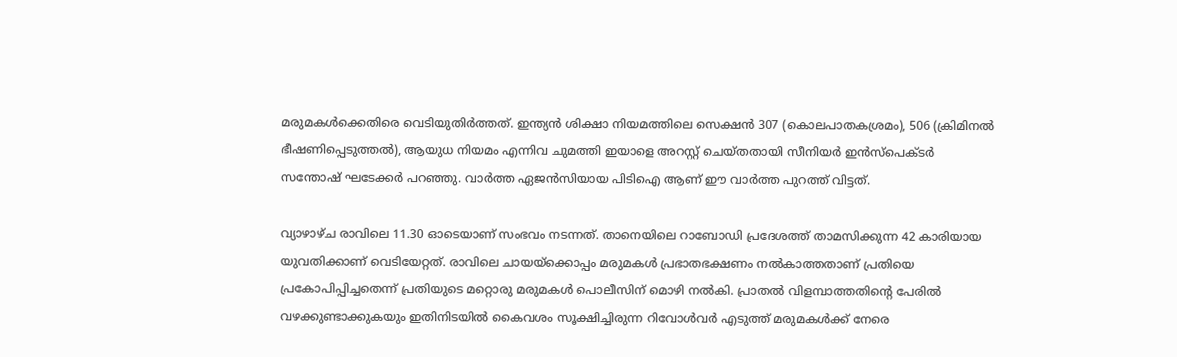മരുമകൾക്കെതിരെ വെടിയുതിർത്തത്. ഇന്ത്യൻ ശിക്ഷാ നിയമത്തിലെ സെക്ഷൻ 307 (കൊലപാതകശ്രമം), 506 (ക്രിമിനൽ ഭീഷണിപ്പെടുത്തൽ), ആയുധ നിയമം എന്നിവ ചുമത്തി ഇയാളെ അറസ്റ്റ് ചെയ്തതായി സീനിയർ ഇൻസ്പെക്ടർ സന്തോഷ് ഘടേക്കർ പറഞ്ഞു. വാർത്ത ഏജൻസിയായ പിടിഐ ആണ് ഈ വാർത്ത പുറത്ത് വിട്ടത്.

വ്യാഴാഴ്ച രാവിലെ 11.30 ഓടെയാണ് സംഭവം നടന്നത്. താനെയിലെ റാബോഡി പ്രദേശത്ത് താമസിക്കുന്ന 42 കാരിയായ യുവതിക്കാണ് വെടിയേറ്റത്. രാവിലെ ചായയ്‌ക്കൊപ്പം മരുമകൾ പ്രഭാതഭക്ഷണം നൽകാത്തതാണ് പ്രതിയെ പ്രകോപിപ്പിച്ചതെന്ന് പ്രതിയുടെ മറ്റൊരു മരുമകൾ പൊലീസിന് മൊഴി നൽകി. പ്രാതൽ വിളമ്പാത്തതിന്റെ പേരിൽ വഴക്കുണ്ടാക്കുകയും ഇതിനിടയിൽ കൈവശം സൂക്ഷിച്ചിരുന്ന റിവോൾവർ എടുത്ത് മരുമകൾക്ക് നേരെ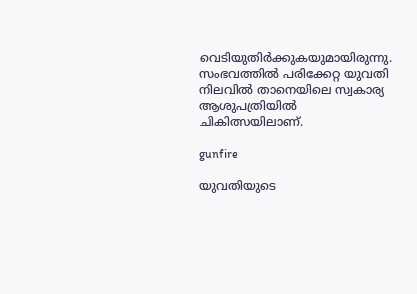വെടിയുതിർക്കുകയുമായിരുന്നു. സംഭവത്തിൽ പരിക്കേറ്റ യുവതി നിലവിൽ താനെയിലെ സ്വകാര്യ ആശുപത്രിയിൽ ചികിത്സയിലാണ്.

gunfire

യുവതിയുടെ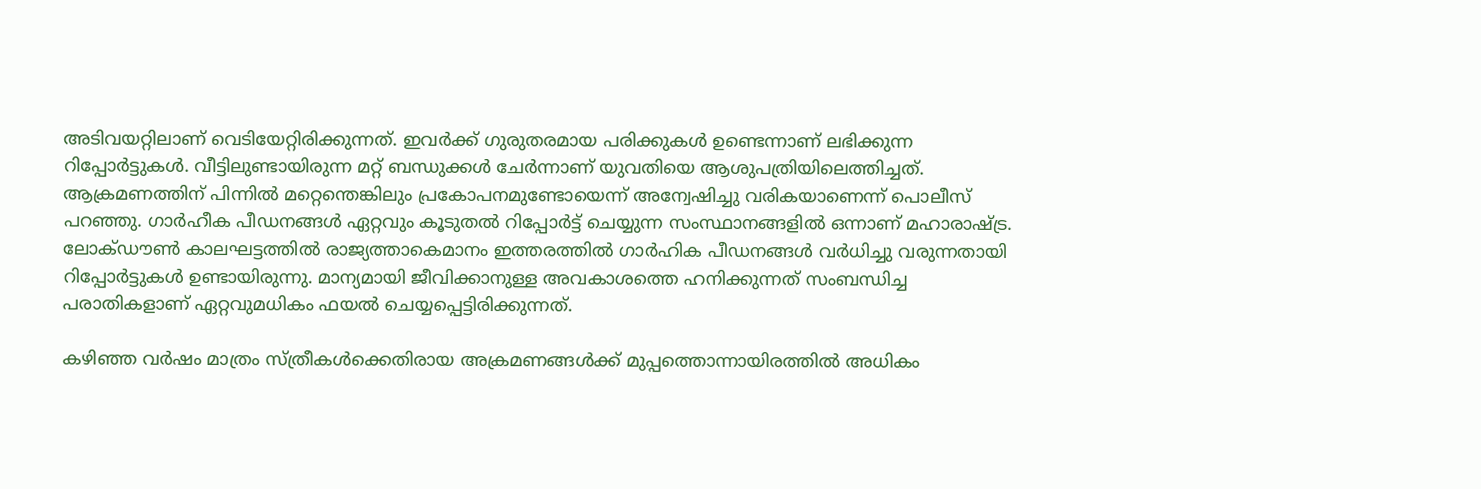അടിവയറ്റിലാണ് വെടിയേറ്റിരിക്കുന്നത്. ഇവർക്ക് ഗുരുതരമായ പരിക്കുകൾ ഉണ്ടെന്നാണ് ലഭിക്കുന്ന റിപ്പോർട്ടുകൾ. വീട്ടിലുണ്ടായിരുന്ന മറ്റ് ബന്ധുക്കൾ ചേർന്നാണ് യുവതിയെ ആശുപത്രിയിലെത്തിച്ചത്. ആക്രമണത്തിന് പിന്നിൽ മറ്റെന്തെങ്കിലും പ്രകോപനമുണ്ടോയെന്ന് അന്വേഷിച്ചു വരികയാണെന്ന് പൊലീസ് പറഞ്ഞു. ഗാർഹീക പീഡനങ്ങൾ ഏറ്റവും കൂടുതൽ റിപ്പോർട്ട് ചെയ്യുന്ന സംസ്ഥാനങ്ങളിൽ ഒന്നാണ് മഹാരാഷ്ട്ര. ലോക്ഡൗൺ കാലഘട്ടത്തിൽ രാജ്യത്താകെമാനം ഇത്തരത്തിൽ ഗാർഹിക പീഡനങ്ങൾ വർധിച്ചു വരുന്നതായി റിപ്പോർട്ടുകൾ ഉണ്ടായിരുന്നു. മാന്യമായി ജീവിക്കാനുള്ള അവകാശത്തെ ഹനിക്കുന്നത് സംബന്ധിച്ച പരാതികളാണ് ഏറ്റവുമധികം ഫയല്‍ ചെയ്യപ്പെട്ടിരിക്കുന്നത്.

കഴിഞ്ഞ വർഷം മാത്രം സ്ത്രീകൾക്കെതിരായ അക്രമണങ്ങൾക്ക് മുപ്പത്തൊന്നായിരത്തിൽ അധികം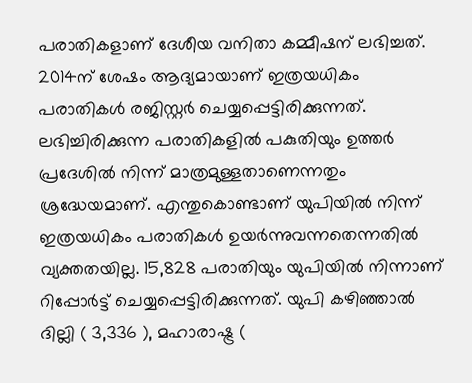പരാതികളാണ് ദേശീയ വനിതാ കമ്മീഷന് ലഭിച്ചത്. 2014ന് ശേഷം ആദ്യമായാണ് ഇത്രയധികം പരാതികള്‍ രജിസ്റ്റര്‍ ചെയ്യപ്പെട്ടിരിക്കുന്നത്. ലഭിച്ചിരിക്കുന്ന പരാതികളില്‍ പകുതിയും ഉത്തര്‍ പ്രദേശില്‍ നിന്ന് മാത്രമുള്ളതാണെന്നതും ശ്രദ്ധേയമാണ്. എന്തുകൊണ്ടാണ് യുപിയില്‍ നിന്ന് ഇത്രയധികം പരാതികള്‍ ഉയര്‍ന്നുവന്നതെന്നതില്‍ വ്യക്തതയില്ല. 15,828 പരാതിയും യുപിയില്‍ നിന്നാണ് റിപ്പോര്‍ട്ട് ചെയ്യപ്പെട്ടിരിക്കുന്നത്. യുപി കഴിഞ്ഞാല്‍ ദില്ലി ( 3,336 ), മഹാരാഷ്ട്ര (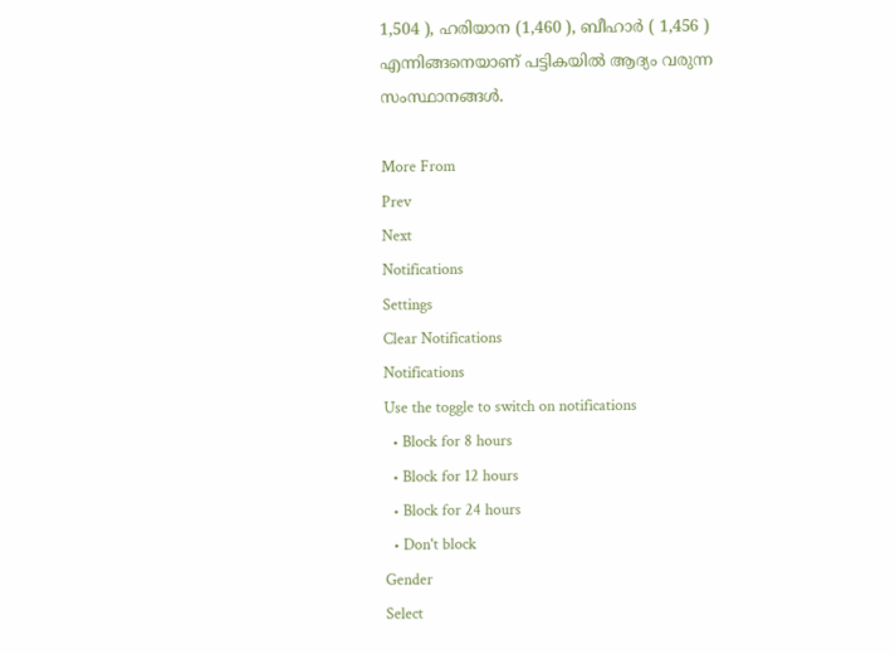1,504 ), ഹരിയാന (1,460 ), ബീഹാര്‍ ( 1,456 ) എന്നിങ്ങനെയാണ് പട്ടികയില്‍ ആദ്യം വരുന്ന സംസ്ഥാനങ്ങള്‍.

More From
Prev
Next
Notifications
Settings
Clear Notifications
Notifications
Use the toggle to switch on notifications
  • Block for 8 hours
  • Block for 12 hours
  • Block for 24 hours
  • Don't block
Gender
Select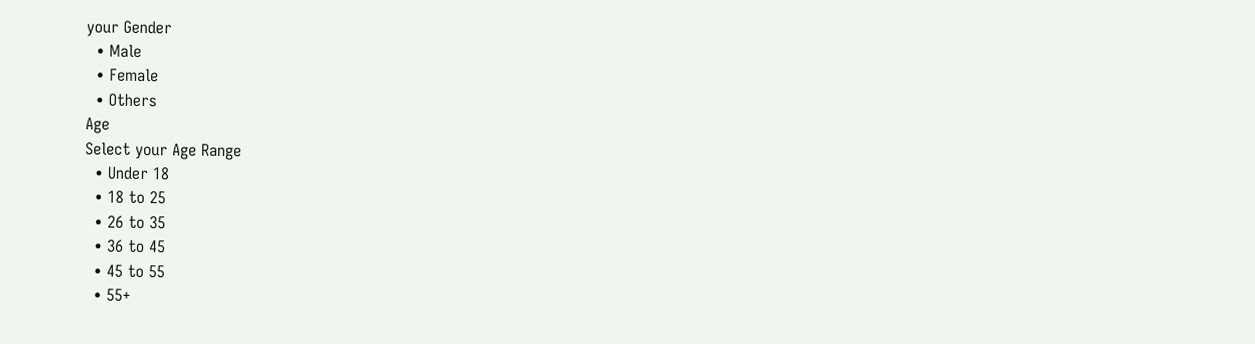your Gender
  • Male
  • Female
  • Others
Age
Select your Age Range
  • Under 18
  • 18 to 25
  • 26 to 35
  • 36 to 45
  • 45 to 55
  • 55+